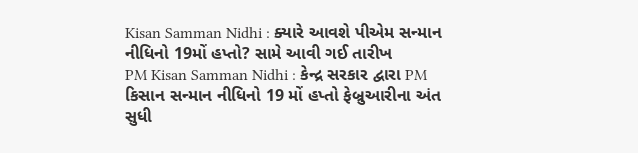Kisan Samman Nidhi : ક્યારે આવશે પીએમ સન્માન નીધિનો 19મોં હપ્તો? સામે આવી ગઈ તારીખ
PM Kisan Samman Nidhi : કેન્દ્ર સરકાર દ્વારા PM કિસાન સન્માન નીધિનો 19 મોં હપ્તો ફેબ્રુઆરીના અંત સુધી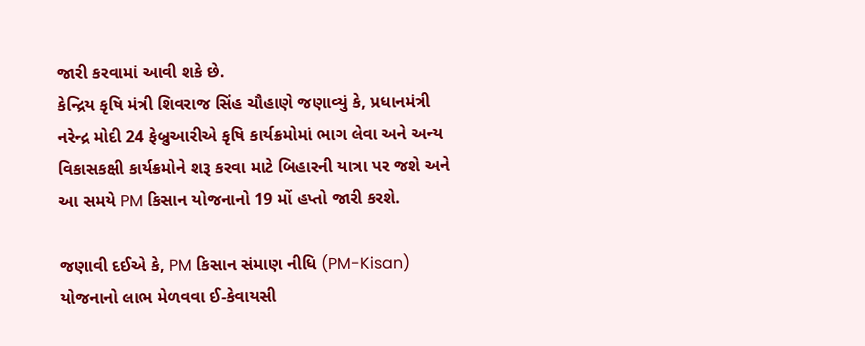જારી કરવામાં આવી શકે છે.
કેન્દ્રિય કૃષિ મંત્રી શિવરાજ સિંહ ચૌહાણે જણાવ્યું કે, પ્રધાનમંત્રી નરેન્દ્ર મોદી 24 ફેબ્રુઆરીએ કૃષિ કાર્યક્રમોમાં ભાગ લેવા અને અન્ય વિકાસકક્ષી કાર્યક્રમોને શરૂ કરવા માટે બિહારની યાત્રા પર જશે અને આ સમયે PM કિસાન યોજનાનો 19 મોં હપ્તો જારી કરશે.

જણાવી દઈએ કે, PM કિસાન સંમાણ નીધિ (PM-Kisan) યોજનાનો લાભ મેળવવા ઈ-કેવાયસી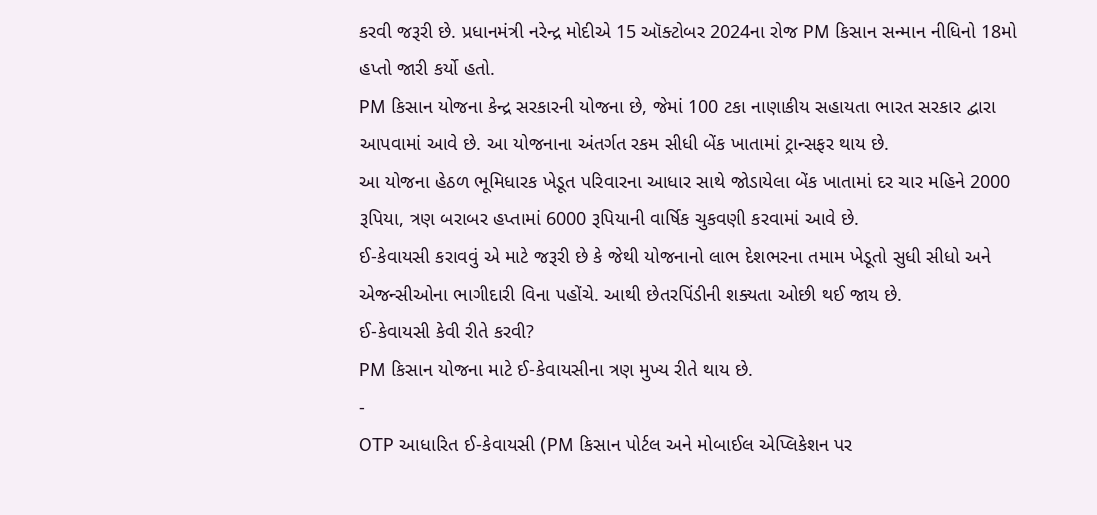કરવી જરૂરી છે. પ્રધાનમંત્રી નરેન્દ્ર મોદીએ 15 ઑક્ટોબર 2024ના રોજ PM કિસાન સન્માન નીધિનો 18મો હપ્તો જારી કર્યો હતો.
PM કિસાન યોજના કેન્દ્ર સરકારની યોજના છે, જેમાં 100 ટકા નાણાકીય સહાયતા ભારત સરકાર દ્વારા આપવામાં આવે છે. આ યોજનાના અંતર્ગત રકમ સીધી બેંક ખાતામાં ટ્રાન્સફર થાય છે.
આ યોજના હેઠળ ભૂમિધારક ખેડૂત પરિવારના આધાર સાથે જોડાયેલા બેંક ખાતામાં દર ચાર મહિને 2000 રૂપિયા, ત્રણ બરાબર હપ્તામાં 6000 રૂપિયાની વાર્ષિક ચુકવણી કરવામાં આવે છે.
ઈ-કેવાયસી કરાવવું એ માટે જરૂરી છે કે જેથી યોજનાનો લાભ દેશભરના તમામ ખેડૂતો સુધી સીધો અને એજન્સીઓના ભાગીદારી વિના પહોંચે. આથી છેતરપિંડીની શક્યતા ઓછી થઈ જાય છે.
ઈ-કેવાયસી કેવી રીતે કરવી?
PM કિસાન યોજના માટે ઈ-કેવાયસીના ત્રણ મુખ્ય રીતે થાય છે.
-
OTP આધારિત ઈ-કેવાયસી (PM કિસાન પોર્ટલ અને મોબાઈલ એપ્લિકેશન પર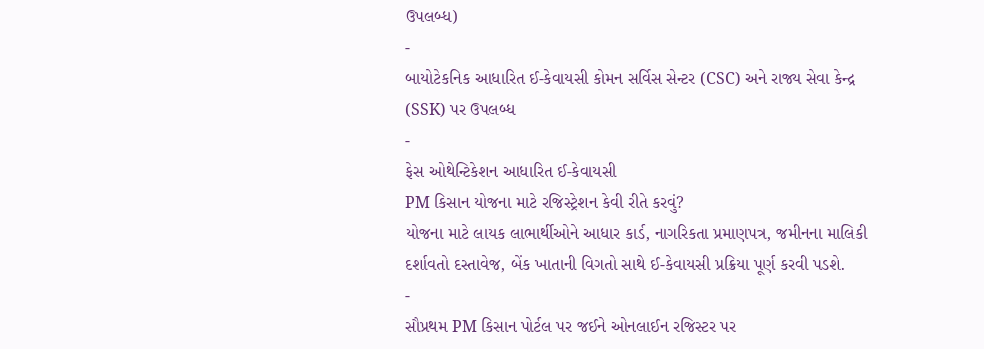ઉપલબ્ધ)
-
બાયોટેકનિક આધારિત ઈ-કેવાયસી કોમન સર્વિસ સેન્ટર (CSC) અને રાજ્ય સેવા કેન્દ્ર (SSK) પર ઉપલબ્ધ
-
ફેસ ઓથેન્ટિકેશન આધારિત ઈ-કેવાયસી
PM કિસાન યોજના માટે રજિસ્ટ્રેશન કેવી રીતે કરવું?
યોજના માટે લાયક લાભાર્થીઓને આધાર કાર્ડ, નાગરિકતા પ્રમાણપત્ર, જમીનના માલિકી દર્શાવતો દસ્તાવેજ, બેંક ખાતાની વિગતો સાથે ઈ-કેવાયસી પ્રક્રિયા પૂર્ણ કરવી પડશે.
-
સૌપ્રથમ PM કિસાન પોર્ટલ પર જઈને ઓનલાઈન રજિસ્ટર પર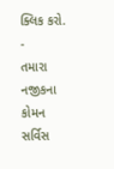ક્લિક કરો.
-
તમારા નજીકના કોમન સર્વિસ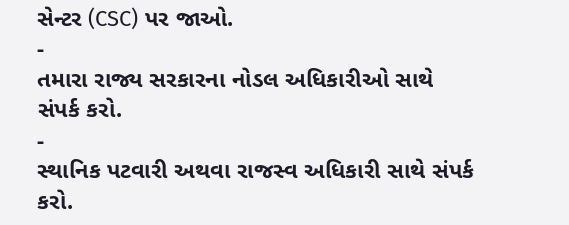સેન્ટર (CSC) પર જાઓ.
-
તમારા રાજ્ય સરકારના નોડલ અધિકારીઓ સાથે સંપર્ક કરો.
-
સ્થાનિક પટવારી અથવા રાજસ્વ અધિકારી સાથે સંપર્ક કરો.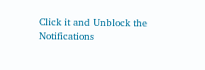Click it and Unblock the Notifications